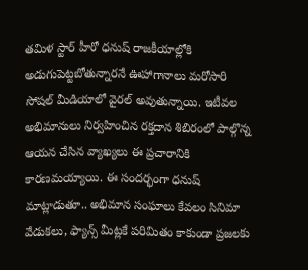తమిళ స్టార్ హీరో ధనుష్ రాజకీయాల్లోకి అడుగుపెట్టబోతున్నారనే ఊహాగానాలు మరోసారి సోషల్ మీడియాలో వైరల్ అవుతున్నాయి. ఇటీవల అభిమానులు నిర్వహించిన రక్తదాన శిబిరంలో పాల్గొన్న ఆయన చేసిన వ్యాఖ్యలు ఈ ప్రచారానికి కారణమయ్యాయి. ఈ సందర్భంగా ధనుష్ మాట్లాడుతూ.. అభిమాన సంఘాలు కేవలం సినిమా వేడుకలు, ఫ్యాన్స్ మీట్లకే పరిమితం కాకుండా ప్రజలకు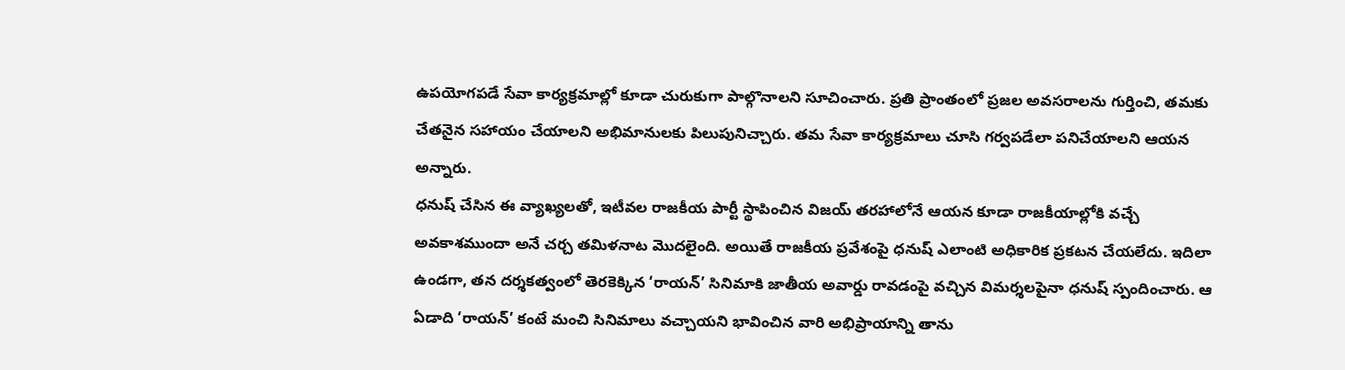ఉపయోగపడే సేవా కార్యక్రమాల్లో కూడా చురుకుగా పాల్గొనాలని సూచించారు. ప్రతి ప్రాంతంలో ప్రజల అవసరాలను గుర్తించి, తమకు చేతనైన సహాయం చేయాలని అభిమానులకు పిలుపునిచ్చారు. తమ సేవా కార్యక్రమాలు చూసి గర్వపడేలా పనిచేయాలని ఆయన అన్నారు.
ధనుష్ చేసిన ఈ వ్యాఖ్యలతో, ఇటీవల రాజకీయ పార్టీ స్థాపించిన విజయ్ తరహాలోనే ఆయన కూడా రాజకీయాల్లోకి వచ్చే అవకాశముందా అనే చర్చ తమిళనాట మొదలైంది. అయితే రాజకీయ ప్రవేశంపై ధనుష్ ఎలాంటి అధికారిక ప్రకటన చేయలేదు. ఇదిలా ఉండగా, తన దర్శకత్వంలో తెరకెక్కిన ‘రాయన్’ సినిమాకి జాతీయ అవార్డు రావడంపై వచ్చిన విమర్శలపైనా ధనుష్ స్పందించారు. ఆ ఏడాది ‘రాయన్’ కంటే మంచి సినిమాలు వచ్చాయని భావించిన వారి అభిప్రాయాన్ని తాను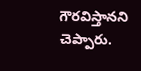గౌరవిస్తానని చెప్పారు.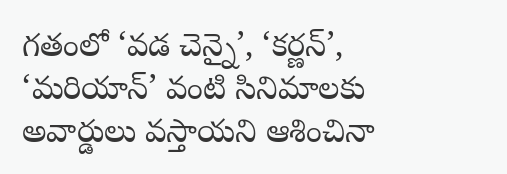గతంలో ‘వడ చెన్నై’, ‘కర్ణన్’, ‘మరియాన్’ వంటి సినిమాలకు అవార్డులు వస్తాయని ఆశించినా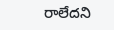రాలేదని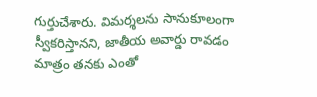గుర్తుచేశారు. విమర్శలను సానుకూలంగా స్వీకరిస్తానని, జాతీయ అవార్డు రావడం మాత్రం తనకు ఎంతో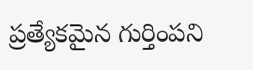ప్రత్యేకమైన గుర్తింపని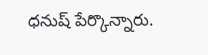ధనుష్ పేర్కొన్నారు.